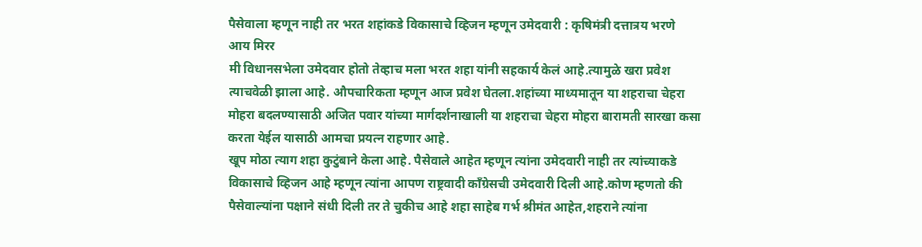पैसेवाला म्हणून नाही तर भरत शहांकडे विकासाचे व्हिजन म्हणून उमेदवारी : कृषिमंत्री दत्तात्रय भरणे
आय मिरर
मी विधानसभेला उमेदवार होतो तेव्हाच मला भरत शहा यांनी सहकार्य केलं आहे.त्यामुळे खरा प्रवेश त्याचवेळी झाला आहे. औपचारिकता म्हणून आज प्रवेश घेतला.शहांच्या माध्यमातून या शहराचा चेहरा मोहरा बदलण्यासाठी अजित पवार यांच्या मार्गदर्शनाखाली या शहराचा चेहरा मोहरा बारामती सारखा कसा करता येईल यासाठी आमचा प्रयत्न राहणार आहे.
खूप मोठा त्याग शहा कुटुंबाने केला आहे. पैसेवाले आहेत म्हणून त्यांना उमेदवारी नाही तर त्यांच्याकडे विकासाचे व्हिजन आहे म्हणून त्यांना आपण राष्ट्रवादी काँग्रेसची उमेदवारी दिली आहे.कोण म्हणतो की पैसेवाल्यांना पक्षाने संधी दिली तर ते चुकीच आहे शहा साहेब गर्भ श्रीमंत आहेत,शहराने त्यांना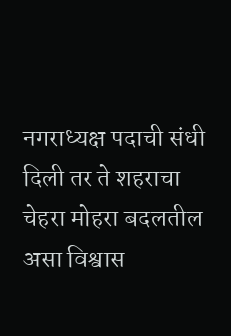नगराध्यक्ष पदाची संधी दिली तर ते शहराचा चेहरा मोहरा बदलतील असा विश्वास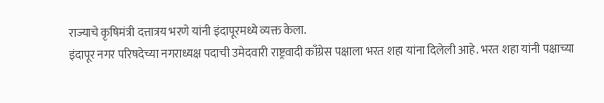राज्याचे कृषिमंत्री दत्तात्रय भरणे यांनी इंदापूरमध्ये व्यक्त केला.
इंदापूर नगर परिषदेच्या नगराध्यक्ष पदाची उमेदवारी राष्ट्रवादी काँग्रेस पक्षाला भरत शहा यांना दिलेली आहे. भरत शहा यांनी पक्षाच्या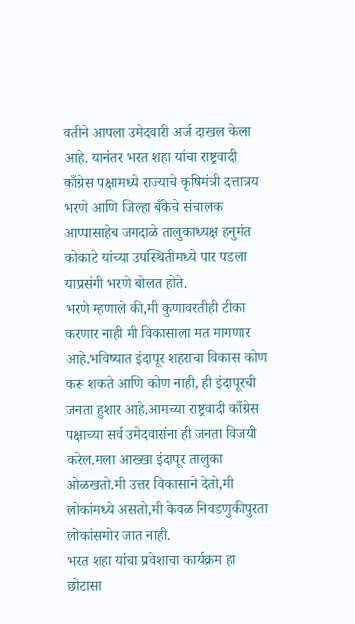वतीने आपला उमेदवारी अर्ज दाखल केला आहे. यानंतर भरत शहा यांचा राष्ट्रवादी काँग्रेस पक्षामध्ये राज्याचे कृषिमंत्री दत्तात्रय भरणे आणि जिल्हा बँकेचे संचालक आप्पासाहेब जगदाळे तालुकाध्यक्ष हनुमंत कोकाटे यांच्या उपस्थितीमध्ये पार पडला याप्रसंगी भरणे बोलत होते.
भरणे म्हणाले की,मी कुणावरतीही टीका करणार नाही मी विकासाला मत मागणार आहे.भविष्यात इंदापूर शहराचा विकास कोण करू शकते आणि कोण नाही, ही इंदापूरची जनता हुशार आहे.आमच्या राष्ट्रवादी काँग्रेस पक्षाच्या सर्व उमेदवारांना ही जनता विजयी करेल.मला आख्खा इंदापूर तालुका ओळखतो.मी उत्तर विकासाने देतो,मी लोकांमध्ये असतो,मी केवळ निवडणुकीपुरता लोकांसमोर जात नाही.
भरत शहा यांचा प्रवेशाचा कार्यक्रम हा छोटासा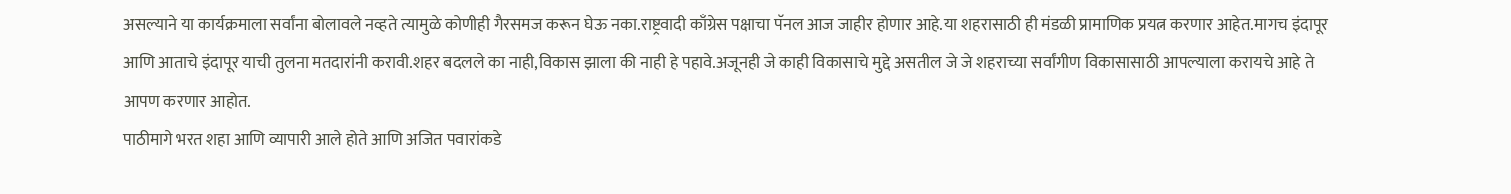असल्याने या कार्यक्रमाला सर्वांना बोलावले नव्हते त्यामुळे कोणीही गैरसमज करून घेऊ नका.राष्ट्रवादी काँग्रेस पक्षाचा पॅनल आज जाहीर होणार आहे.या शहरासाठी ही मंडळी प्रामाणिक प्रयत्न करणार आहेत.मागच इंदापूर आणि आताचे इंदापूर याची तुलना मतदारांनी करावी.शहर बदलले का नाही,विकास झाला की नाही हे पहावे.अजूनही जे काही विकासाचे मुद्दे असतील जे जे शहराच्या सर्वांगीण विकासासाठी आपल्याला करायचे आहे ते आपण करणार आहोत.
पाठीमागे भरत शहा आणि व्यापारी आले होते आणि अजित पवारांकडे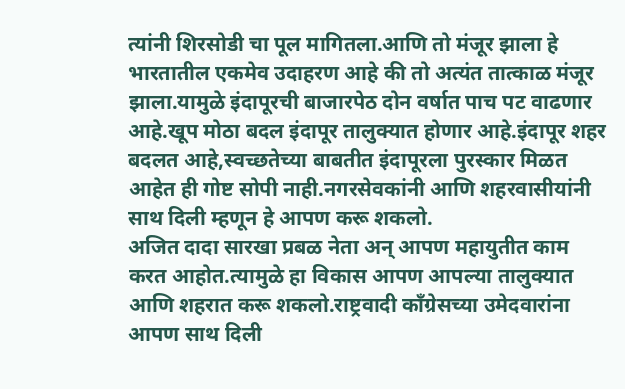त्यांनी शिरसोडी चा पूल मागितला.आणि तो मंजूर झाला हे भारतातील एकमेव उदाहरण आहे की तो अत्यंत तात्काळ मंजूर झाला.यामुळे इंदापूरची बाजारपेठ दोन वर्षात पाच पट वाढणार आहे.खूप मोठा बदल इंदापूर तालुक्यात होणार आहे.इंदापूर शहर बदलत आहे,स्वच्छतेच्या बाबतीत इंदापूरला पुरस्कार मिळत आहेत ही गोष्ट सोपी नाही.नगरसेवकांनी आणि शहरवासीयांनी साथ दिली म्हणून हे आपण करू शकलो.
अजित दादा सारखा प्रबळ नेता अन् आपण महायुतीत काम करत आहोत.त्यामुळे हा विकास आपण आपल्या तालुक्यात आणि शहरात करू शकलो.राष्ट्रवादी काँग्रेसच्या उमेदवारांना आपण साथ दिली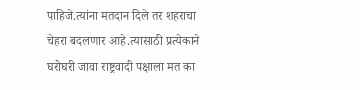पाहिजे.त्यांना मतदान दिले तर शहराचा चेहरा बदलणार आहे.त्यासाठी प्रत्येकाने घरोघरी जावा राष्ट्रवादी पक्षाला मत का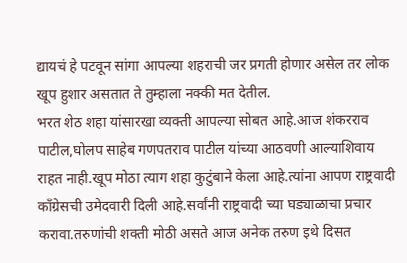द्यायचं हे पटवून सांगा आपल्या शहराची जर प्रगती होणार असेल तर लोक खूप हुशार असतात ते तुम्हाला नक्की मत देतील.
भरत शेठ शहा यांसारखा व्यक्ती आपल्या सोबत आहे.आज शंकरराव पाटील,घोलप साहेब गणपतराव पाटील यांच्या आठवणी आल्याशिवाय राहत नाही.खूप मोठा त्याग शहा कुटुंबाने केला आहे.त्यांना आपण राष्ट्रवादी काँग्रेसची उमेदवारी दिली आहे.सर्वांनी राष्ट्रवादी च्या घड्याळाचा प्रचार करावा.तरुणांची शक्ती मोठी असते आज अनेक तरुण इथे दिसत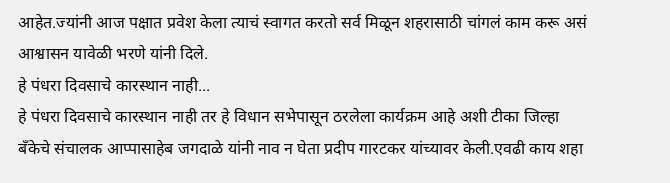आहेत.ज्यांनी आज पक्षात प्रवेश केला त्याचं स्वागत करतो सर्व मिळून शहरासाठी चांगलं काम करू असं आश्वासन यावेळी भरणे यांनी दिले.
हे पंधरा दिवसाचे कारस्थान नाही...
हे पंधरा दिवसाचे कारस्थान नाही तर हे विधान सभेपासून ठरलेला कार्यक्रम आहे अशी टीका जिल्हा बँकेचे संचालक आप्पासाहेब जगदाळे यांनी नाव न घेता प्रदीप गारटकर यांच्यावर केली.एवढी काय शहा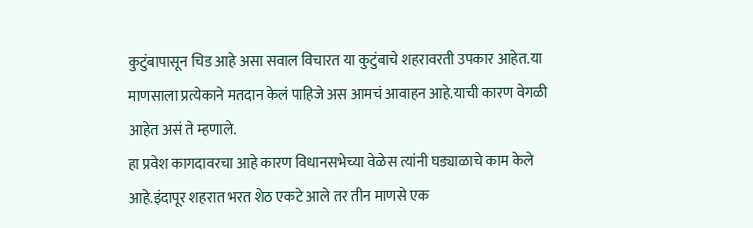कुटुंबापासून चिड आहे असा सवाल विचारत या कुटुंबाचे शहरावरती उपकार आहेत.या माणसाला प्रत्येकाने मतदान केलं पाहिजे अस आमचं आवाहन आहे.याची कारण वेगळी आहेत असं ते म्हणाले.
हा प्रवेश कागदावरचा आहे कारण विधानसभेच्या वेळेस त्यांनी घड्याळाचे काम केले आहे.इंदापूर शहरात भरत शेठ एकटे आले तर तीन माणसे एक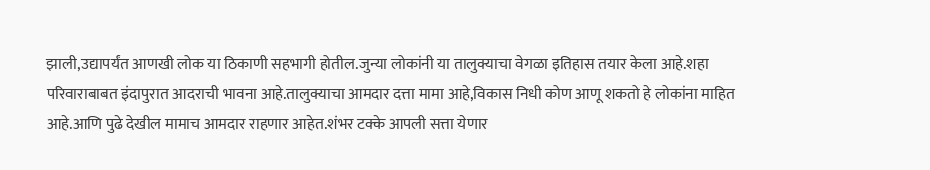झाली,उद्यापर्यंत आणखी लोक या ठिकाणी सहभागी होतील.जुन्या लोकांनी या तालुक्याचा वेगळा इतिहास तयार केला आहे.शहा परिवाराबाबत इंदापुरात आदराची भावना आहे.तालुक्याचा आमदार दत्ता मामा आहे,विकास निधी कोण आणू शकतो हे लोकांना माहित आहे.आणि पुढे देखील मामाच आमदार राहणार आहेत.शंभर टक्के आपली सत्ता येणार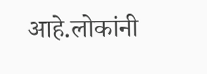आहे.लोकांनी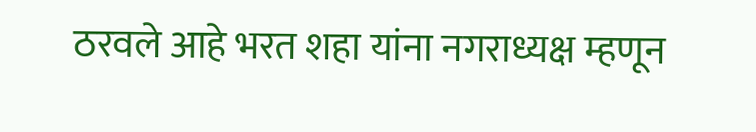ठरवले आहे भरत शहा यांना नगराध्यक्ष म्हणून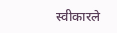स्वीकारले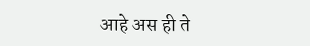आहे अस ही ते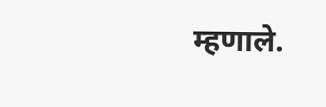म्हणाले.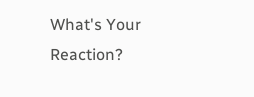What's Your Reaction?